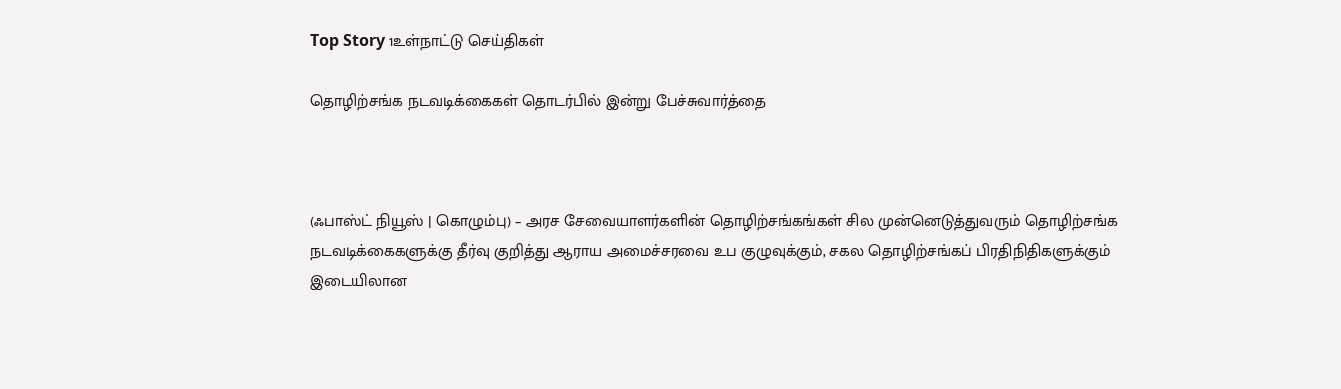Top Story 1உள்நாட்டு செய்திகள்

தொழிற்சங்க நடவடிக்கைகள் தொடர்பில் இன்று பேச்சுவார்த்தை



(ஃபாஸ்ட் நியூஸ் | கொழும்பு) – அரச சேவையாளர்களின் தொழிற்சங்கங்கள் சில முன்னெடுத்துவரும் தொழிற்சங்க நடவடிக்கைகளுக்கு தீர்வு குறித்து ஆராய அமைச்சரவை உப குழுவுக்கும், சகல தொழிற்சங்கப் பிரதிநிதிகளுக்கும் இடையிலான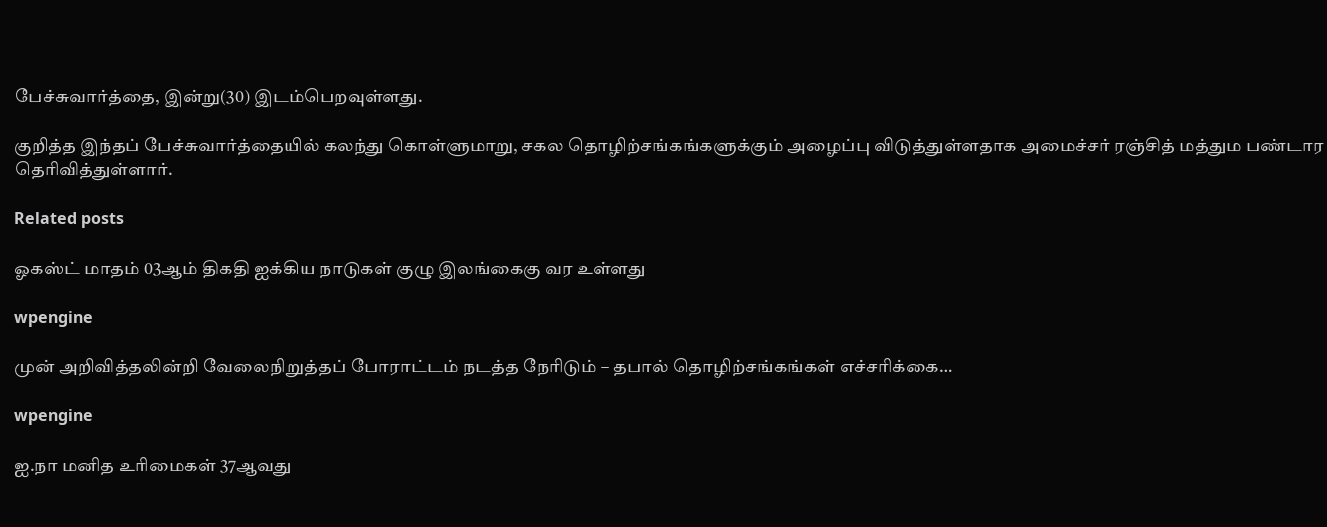பேச்சுவார்த்தை, இன்று(30) இடம்பெறவுள்ளது.

குறித்த இந்தப் பேச்சுவார்த்தையில் கலந்து கொள்ளுமாறு, சகல தொழிற்சங்கங்களுக்கும் அழைப்பு விடுத்துள்ளதாக அமைச்சர் ரஞ்சித் மத்தும பண்டார தெரிவித்துள்ளார்.

Related posts

ஓகஸ்ட் மாதம் 03ஆம் திகதி ஐக்கிய நாடுகள் குழு இலங்கைகு வர உள்ளது

wpengine

முன் அறிவித்தலின்றி வேலைநிறுத்தப் போராட்டம் நடத்த நேரிடும் – தபால் தொழிற்சங்கங்கள் எச்சரிக்கை…

wpengine

ஐ.நா மனித உரிமைகள் 37ஆவது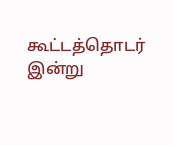கூட்டத்தொடர் இன்று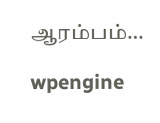ஆரம்பம்…

wpengine